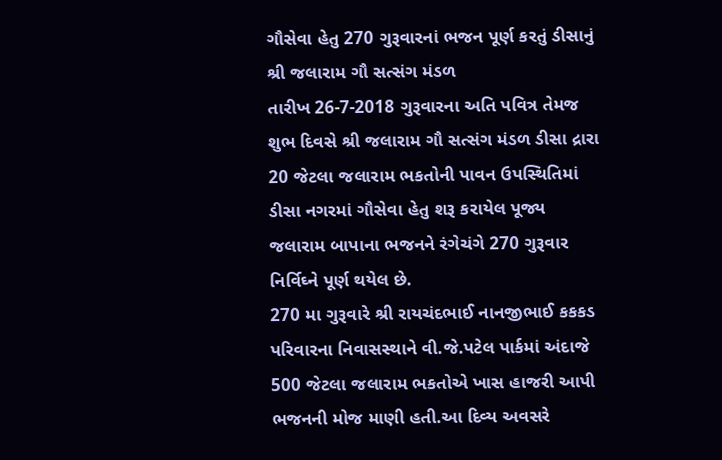ગૌસેવા હેતુ 270 ગુરૂવારનાં ભજન પૂર્ણ કરતું ડીસાનું શ્રી જલારામ ગૌ સત્સંગ મંડળ
તારીખ 26-7-2018 ગુરૂવારના અતિ પવિત્ર તેમજ શુભ દિવસે શ્રી જલારામ ગૌ સત્સંગ મંડળ ડીસા દ્રારા 20 જેટલા જલારામ ભકતોની પાવન ઉપસ્થિતિમાં ડીસા નગરમાં ગૌસેવા હેતુ શરૂ કરાયેલ પૂજ્ય જલારામ બાપાના ભજનને રંગેચંગે 270 ગુરૂવાર નિર્વિઘ્ને પૂર્ણ થયેલ છે.
270 મા ગુરૂવારે શ્રી રાયચંદભાઈ નાનજીભાઈ કકકડ પરિવારના નિવાસસ્થાને વી.જે.પટેલ પાર્કમાં અંદાજે 500 જેટલા જલારામ ભકતોએ ખાસ હાજરી આપી ભજનની મોજ માણી હતી.આ દિવ્ય અવસરે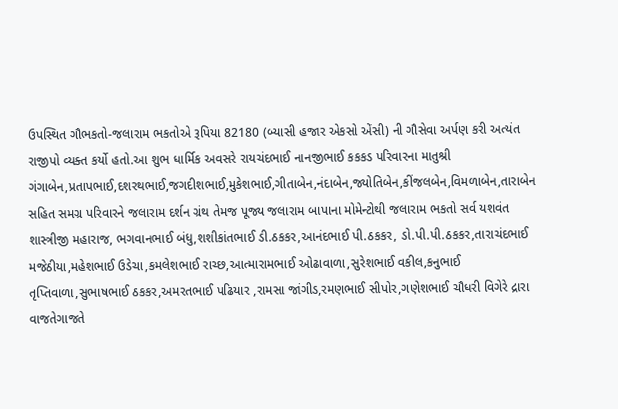ઉપસ્થિત ગૌભકતો-જલારામ ભકતોએ રૂપિયા 82180 (બ્યાસી હજાર એકસો એંસી) ની ગૌસેવા અર્પણ કરી અત્યંત રાજીપો વ્યક્ત કર્યો હતો.આ શુભ ધાર્મિક અવસરે રાયચંદભાઈ નાનજીભાઈ કકકડ પરિવારના માતુશ્રી ગંગાબેન,પ્રતાપભાઈ,દશરથભાઈ,જગદીશભાઈ,મુકેશભાઈ,ગીતાબેન,નંદાબેન,જ્યોતિબેન,કીંજલબેન,વિમળાબેન,તારાબેન સહિત સમગ્ર પરિવારને જલારામ દર્શન ગ્રંથ તેમજ પૂજ્ય જલારામ બાપાના મોમેન્ટોથી જલારામ ભકતો સર્વ યશવંત શાસ્ત્રીજી મહારાજ, ભગવાનભાઈ બંધુ,શશીકાંતભાઈ ડી.ઠકકર,આનંદભાઈ પી.ઠકકર, ડો.પી.પી.ઠકકર,તારાચંદભાઈ મજેઠીયા,મહેશભાઈ ઉડેચા,કમલેશભાઈ રાચ્છ,આત્મારામભાઈ ઓઢાવાળા,સુરેશભાઈ વકીલ,કનુભાઈ તૃપ્તિવાળા,સુભાષભાઈ ઠકકર,અમરતભાઈ પઢિયાર ,રામસા જાંગીડ,રમણભાઈ સીપોર,ગણેશભાઈ ચૌધરી વિગેરે દ્રારા વાજતેગાજતે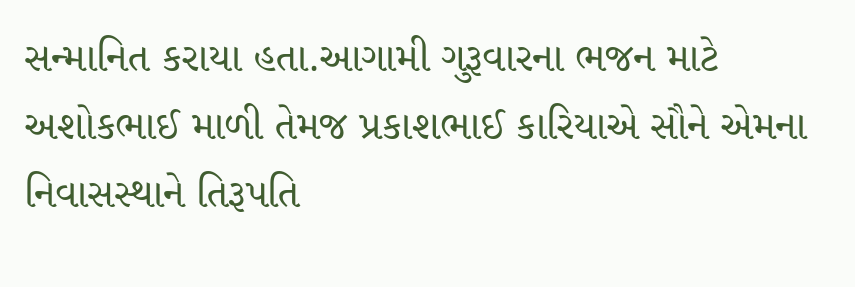સન્માનિત કરાયા હતા.આગામી ગુરૂવારના ભજન માટે અશોકભાઈ માળી તેમજ પ્રકાશભાઈ કારિયાએ સૌને એમના નિવાસસ્થાને તિરૂપતિ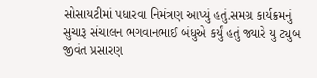સોસાયટીમાં પધારવા નિમંત્રણ આપ્યું હતું.સમગ્ર કાર્યક્રમનું સુચારૂ સંચાલન ભગવાનભાઈ બંધુએ કર્યું હતું જ્યારે યુ ટ્યુબ જીવંત પ્રસારણ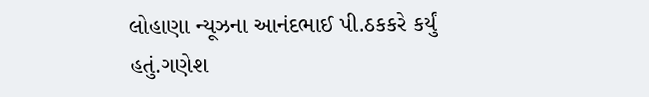લોહાણા ન્યૂઝના આનંદભાઈ પી.ઠકકરે કર્યું હતું.ગણેશ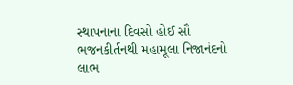સ્થાપનાના દિવસો હોઈ સૌ ભજનકીર્તનથી મહામૂલા નિજાનંદનો લાભ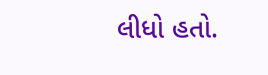લીધો હતો.